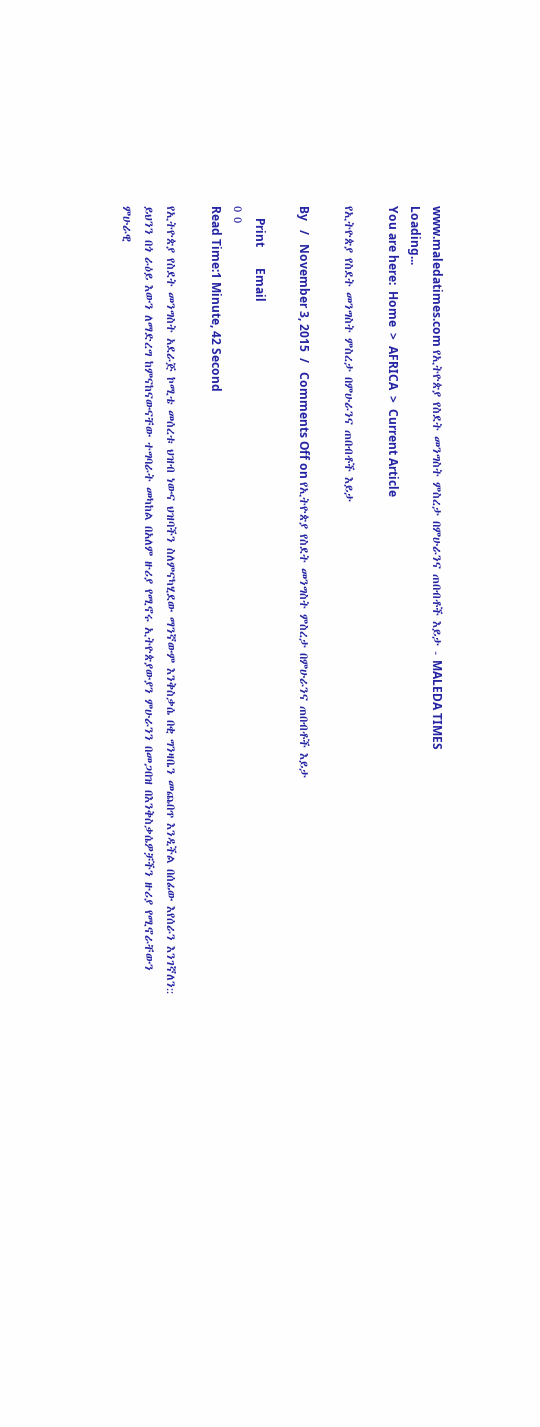www.maledatimes.com የኢትዮጵያ የስደት መንግስት ምስረታ በምሁራንና ጠበብቶች እይታ - MALEDA TIMES
Loading...
You are here:  Home  >  AFRICA  >  Current Article

የኢትዮጵያ የስደት መንግስት ምስረታ በምሁራንና ጠበብቶች እይታ

By   /   November 3, 2015  /   Comments Off on የኢትዮጵያ የስደት መንግስት ምስረታ በምሁራንና ጠበብቶች እይታ

    Print       Email
0 0
Read Time:1 Minute, 42 Second

የኢትዮጵያ የስደት መንግስት አደራጅ ኮሚቴ መሰረቱ ህዝብ ነውና ህዝባችን ስለምናካሂደው ማንኛውም እንቅስቃሴ በቂ ግንዛቤን መጨበጥ እንዲችል በሰፊው እየሰራን እንገኛለን:: ይህንን በጎ ራዕይ እውን ለማድረግ ከምናከናውናቸው ተግባራት መካከል በአለም ዙሪያ የሚኖሩ ኢትዮጵያውያን ምሁራንን በመጋበዝ በእንቅስቃሴዎቻችን ዙሪያ የሚኖራቸውን ምሁራዊ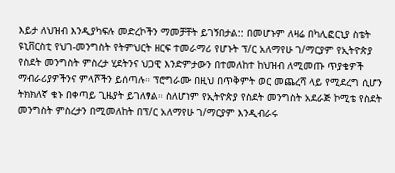እይታ ለህዝብ እንዲያካፍሉ መድረኮችን ማመቻቸት ይገኝበታል:: በመሆኑም ለዛሬ በካሊፎርኒያ ስቴት ዩኒቨርስቲ የህገ-መንግስት የትምህርት ዘርፍ ተመራማሪ የሆኑት ፕ/ር አለማየሁ ገ/ማርያም የኢትዮጵያ የስደት መንግስት ምስረታ ሂደትንና ህጋዊ እንድምታውን በተመለከተ ከህዝብ ለሚመጡ ጥያቄዎች ማብራሪያዎችንና ምላሾችን ይሰጣሉ። ፕሮግራሙ በዚህ በጥቅምት ወር መጨረሻ ላይ የሚደረግ ሲሆን ትክክለኛ ቁኑ በቀጣይ ጊዜያት ይገለፃል። ስለሆነም የኢትዮጵያ የስደት መንግስት አደራጅ ኮሚቴ የስደት መንግስት ምስረታን በሚመለከት በፕ/ር አለማየሁ ገ/ማርያም እንዲብራሩ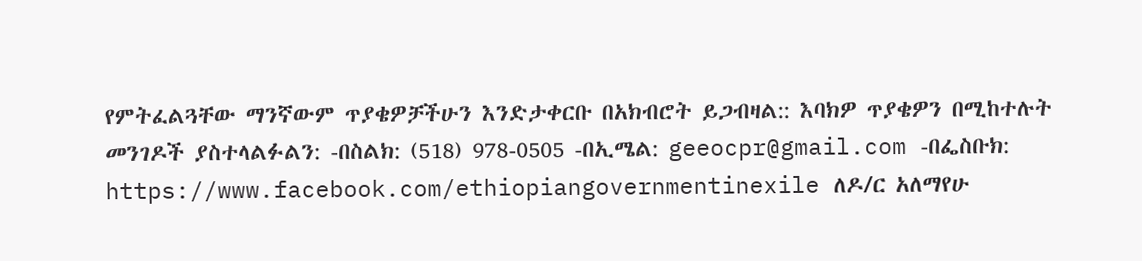የምትፈልጓቸው ማንኛውም ጥያቄዎቻችሁን እንድታቀርቡ በአክብሮት ይጋብዛል:: እባክዎ ጥያቄዎን በሚከተሉት መንገዶች ያስተላልፉልን: -በስልክ: (518) 978-0505 -በኢሜል: geeocpr@gmail.com -በፌስቡክ: https://www.facebook.com/ethiopiangovernmentinexile ለዶ/ር አለማየሁ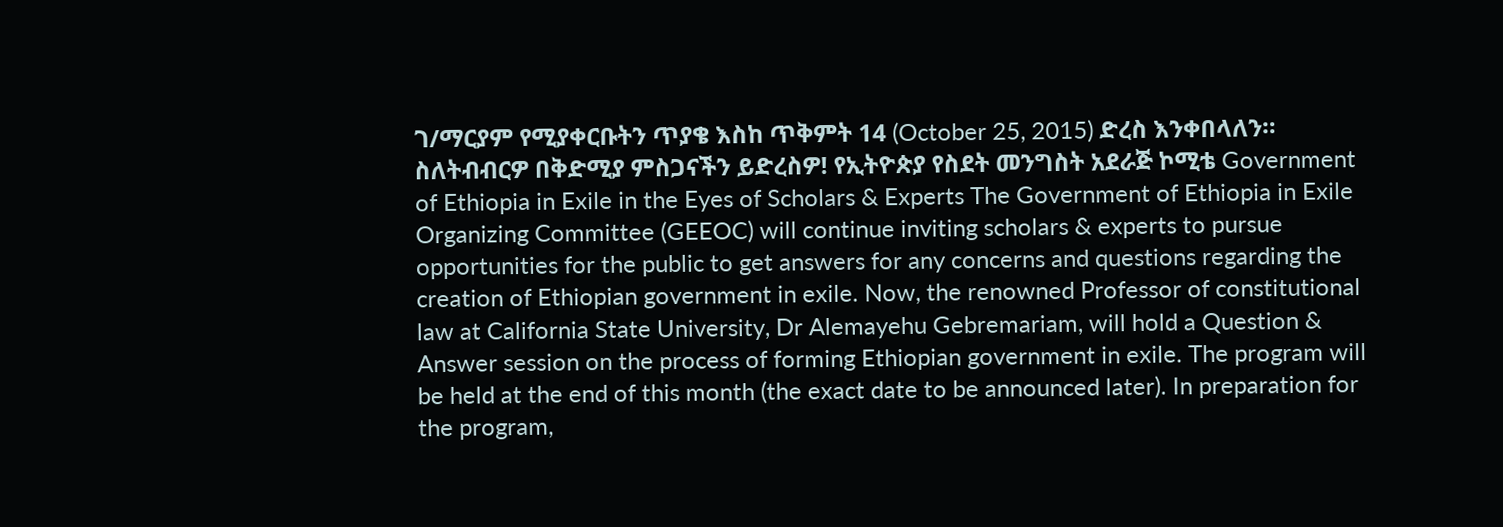ገ/ማርያም የሚያቀርቡትን ጥያቄ እስከ ጥቅምት 14 (October 25, 2015) ድረስ እንቀበላለን። ስለትብብርዎ በቅድሚያ ምስጋናችን ይድረስዎ! የኢትዮጵያ የስደት መንግስት አደራጅ ኮሚቴ Government of Ethiopia in Exile in the Eyes of Scholars & Experts The Government of Ethiopia in Exile Organizing Committee (GEEOC) will continue inviting scholars & experts to pursue opportunities for the public to get answers for any concerns and questions regarding the creation of Ethiopian government in exile. Now, the renowned Professor of constitutional law at California State University, Dr Alemayehu Gebremariam, will hold a Question & Answer session on the process of forming Ethiopian government in exile. The program will be held at the end of this month (the exact date to be announced later). In preparation for the program,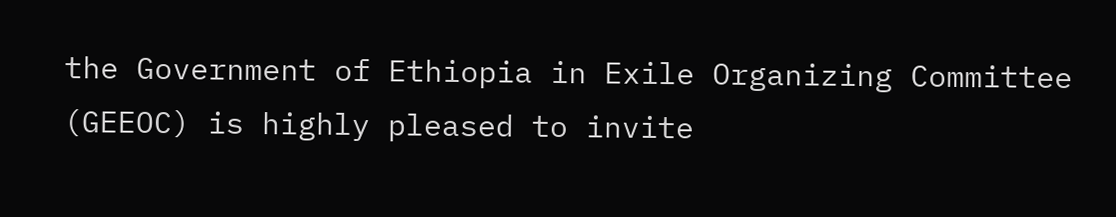the Government of Ethiopia in Exile Organizing Committee (GEEOC) is highly pleased to invite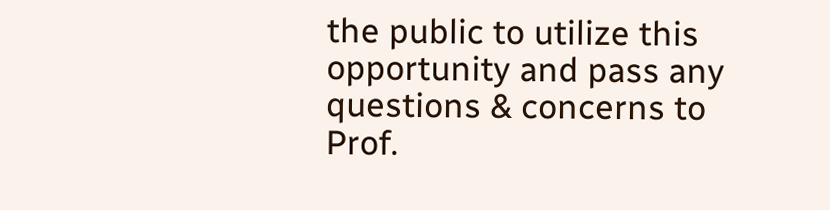the public to utilize this opportunity and pass any questions & concerns to Prof.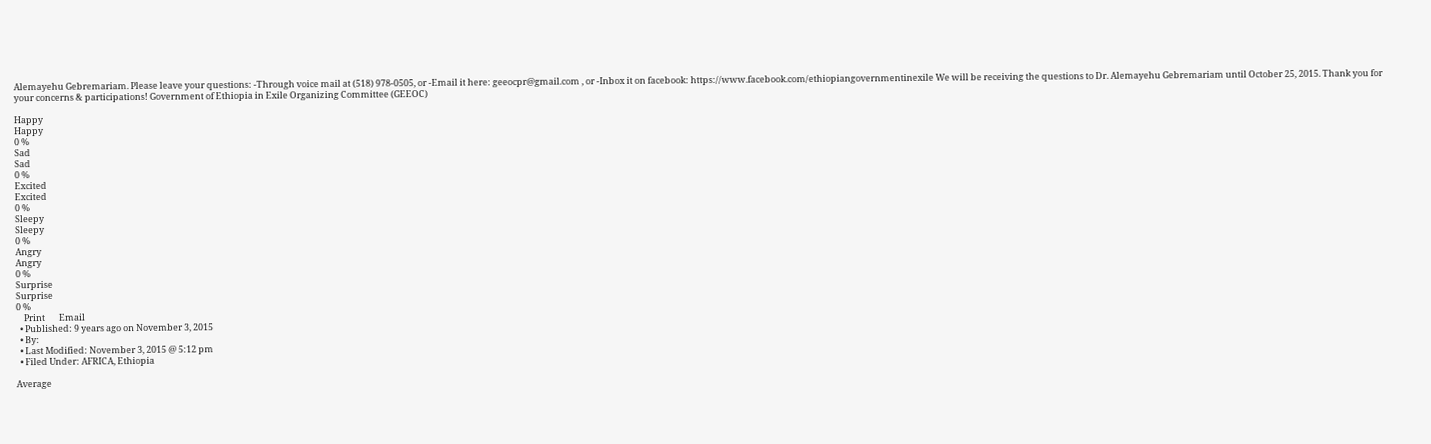Alemayehu Gebremariam. Please leave your questions: -Through voice mail at (518) 978-0505, or -Email it here: geeocpr@gmail.com , or -Inbox it on facebook: https://www.facebook.com/ethiopiangovernmentinexile We will be receiving the questions to Dr. Alemayehu Gebremariam until October 25, 2015. Thank you for your concerns & participations! Government of Ethiopia in Exile Organizing Committee (GEEOC)

Happy
Happy
0 %
Sad
Sad
0 %
Excited
Excited
0 %
Sleepy
Sleepy
0 %
Angry
Angry
0 %
Surprise
Surprise
0 %
    Print       Email
  • Published: 9 years ago on November 3, 2015
  • By:
  • Last Modified: November 3, 2015 @ 5:12 pm
  • Filed Under: AFRICA, Ethiopia

Average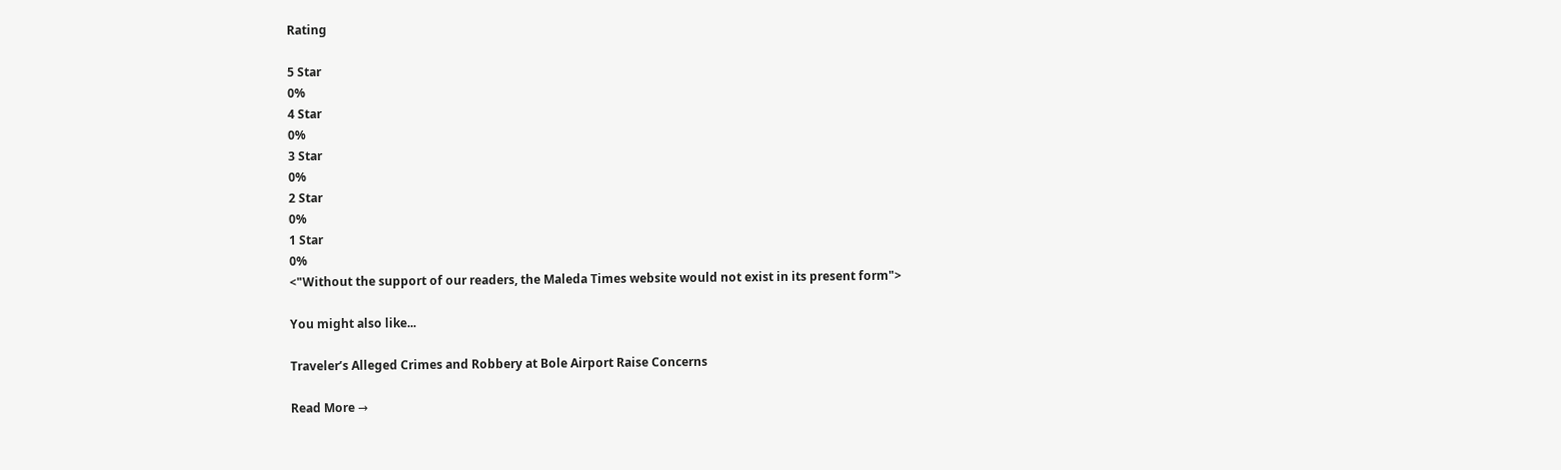Rating

5 Star
0%
4 Star
0%
3 Star
0%
2 Star
0%
1 Star
0%
<"Without the support of our readers, the Maleda Times website would not exist in its present form">

You might also like...

Traveler’s Alleged Crimes and Robbery at Bole Airport Raise Concerns

Read More →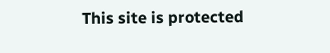This site is protected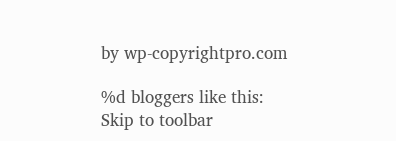by wp-copyrightpro.com

%d bloggers like this:
Skip to toolbar